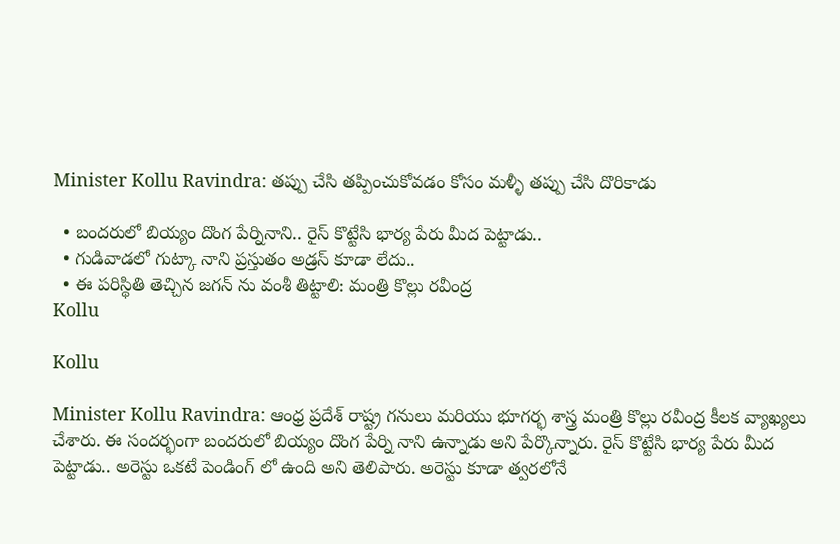Minister Kollu Ravindra: తప్పు చేసి తప్పించుకోవడం కోసం మళ్ళీ తప్పు చేసి దొరికాడు

  • బందరులో బియ్యం దొంగ పేర్నినాని.. రైస్ కొట్టేసి భార్య పేరు మీద పెట్టాడు..
  • గుడివాడలో గుట్కా నాని ప్రస్తుతం అడ్రస్ కూడా లేదు..
  • ఈ పరిస్థితి తెచ్చిన జగన్ ను వంశీ తిట్టాలి: మంత్రి కొల్లు రవీంద్ర
Kollu

Kollu

Minister Kollu Ravindra: ఆంధ్ర ప్రదేశ్ రాష్ట్ర గనులు మరియు భూగర్భ శాస్త్ర మంత్రి కొల్లు రవీంద్ర కీలక వ్యాఖ్యలు చేశారు. ఈ సందర్భంగా బందరులో బియ్యం దొంగ పేర్ని నాని ఉన్నాడు అని పేర్కొన్నారు. రైస్ కొట్టేసి భార్య పేరు మీద పెట్టాడు.. అరెస్టు ఒకటే పెండింగ్ లో ఉంది అని తెలిపారు. అరెస్టు కూడా త్వరలోనే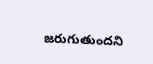జరుగుతుందని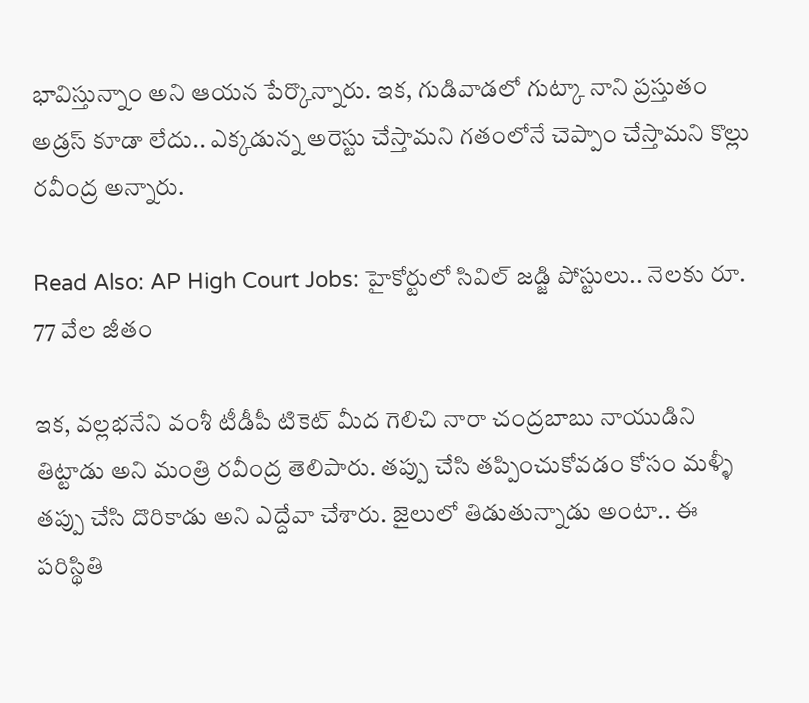భావిస్తున్నాం అని ఆయన పేర్కొన్నారు. ఇక, గుడివాడలో గుట్కా నాని ప్రస్తుతం అడ్రస్ కూడా లేదు.. ఎక్కడున్న అరెస్టు చేస్తామని గతంలోనే చెప్పాం చేస్తామని కొల్లు రవీంద్ర అన్నారు.

Read Also: AP High Court Jobs: హైకోర్టులో సివిల్ జడ్జి పోస్టులు.. నెలకు రూ. 77 వేల జీతం

ఇక, వల్లభనేని వంశీ టీడీపీ టికెట్ మీద గెలిచి నారా చంద్రబాబు నాయుడిని తిట్టాడు అని మంత్రి రవీంద్ర తెలిపారు. తప్పు చేసి తప్పించుకోవడం కోసం మళ్ళీ తప్పు చేసి దొరికాడు అని ఎద్దేవా చేశారు. జైలులో తిడుతున్నాడు అంటా.. ఈ పరిస్థితి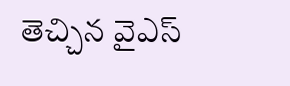తెచ్చిన వైఎస్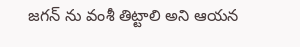జగన్ ను వంశీ తిట్టాలి అని ఆయన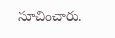సూచించారు.